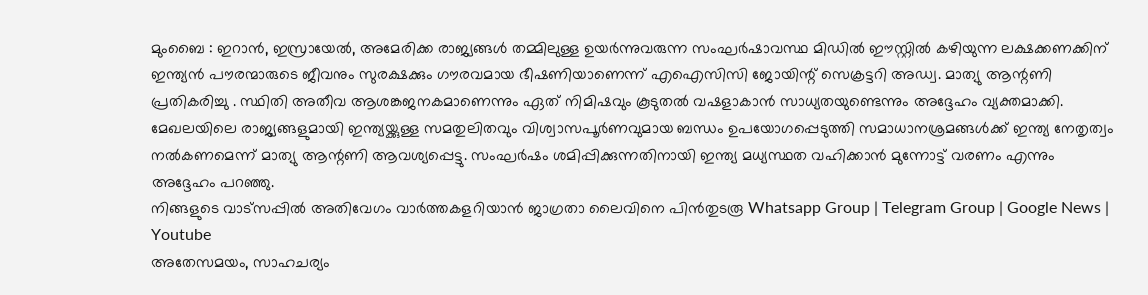മുംബൈ : ഇറാൻ, ഇസ്രായേൽ, അമേരിക്ക രാജ്യങ്ങൾ തമ്മിലുള്ള ഉയർന്നുവരുന്ന സംഘർഷാവസ്ഥ മിഡിൽ ഈസ്റ്റിൽ കഴിയുന്ന ലക്ഷക്കണക്കിന് ഇന്ത്യൻ പൗരന്മാരുടെ ജീവനും സുരക്ഷക്കും ഗൗരവമായ ഭീഷണിയാണെന്ന് എഐസിസി ജോയിന്റ് സെക്രട്ടറി അഡ്വ. മാത്യു ആന്റണി പ്രതികരിച്ചു . സ്ഥിതി അതീവ ആശങ്കജനകമാണെന്നും ഏത് നിമിഷവും കൂടുതൽ വഷളാകാൻ സാധ്യതയുണ്ടെന്നും അദ്ദേഹം വ്യക്തമാക്കി.
മേഖലയിലെ രാജ്യങ്ങളുമായി ഇന്ത്യയ്ക്കുള്ള സമതുലിതവും വിശ്വാസപൂർണവുമായ ബന്ധം ഉപയോഗപ്പെടുത്തി സമാധാനശ്രമങ്ങൾക്ക് ഇന്ത്യ നേതൃത്വം നൽകണമെന്ന് മാത്യു ആന്റണി ആവശ്യപ്പെട്ടു. സംഘർഷം ശമിപ്പിക്കുന്നതിനായി ഇന്ത്യ മധ്യസ്ഥത വഹിക്കാൻ മുന്നോട്ട് വരണം എന്നും അദ്ദേഹം പറഞ്ഞു.
നിങ്ങളുടെ വാട്സപ്പിൽ അതിവേഗം വാർത്തകളറിയാൻ ജാഗ്രതാ ലൈവിനെ പിൻതുടരൂ Whatsapp Group | Telegram Group | Google News | Youtube
അതേസമയം, സാഹചര്യം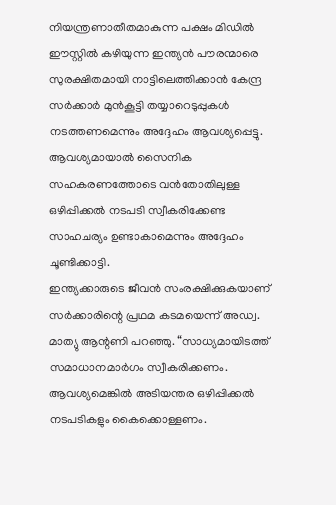നിയന്ത്രണാതീതമാകുന്ന പക്ഷം മിഡിൽ ഈസ്റ്റിൽ കഴിയുന്ന ഇന്ത്യൻ പൗരന്മാരെ സുരക്ഷിതമായി നാട്ടിലെത്തിക്കാൻ കേന്ദ്ര സർക്കാർ മുൻകൂട്ടി തയ്യാറെടുപ്പുകൾ നടത്തണമെന്നും അദ്ദേഹം ആവശ്യപ്പെട്ടു. ആവശ്യമായാൽ സൈനിക സഹകരണത്തോടെ വൻതോതിലുള്ള ഒഴിപ്പിക്കൽ നടപടി സ്വീകരിക്കേണ്ട സാഹചര്യം ഉണ്ടാകാമെന്നും അദ്ദേഹം ചൂണ്ടിക്കാട്ടി.
ഇന്ത്യക്കാരുടെ ജീവൻ സംരക്ഷിക്കുകയാണ് സർക്കാരിന്റെ പ്രഥമ കടമയെന്ന് അഡ്വ. മാത്യു ആന്റണി പറഞ്ഞു. “സാധ്യമായിടത്ത് സമാധാനമാർഗം സ്വീകരിക്കണം. ആവശ്യമെങ്കിൽ അടിയന്തര ഒഴിപ്പിക്കൽ നടപടികളും കൈക്കൊള്ളണം.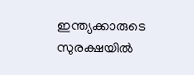ഇന്ത്യക്കാരുടെ സുരക്ഷയിൽ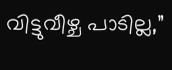വിട്ടുവീഴ്ച പാടില്ല,”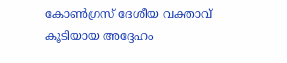കോൺഗ്രസ് ദേശീയ വക്താവ് കൂടിയായ അദ്ദേഹം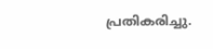പ്രതികരിച്ചു.